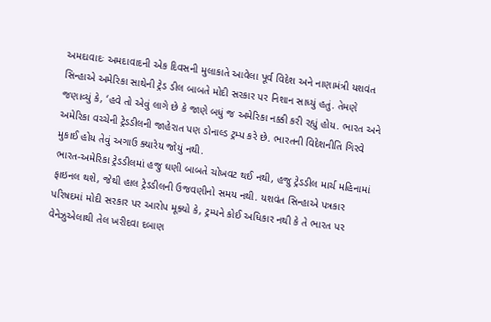અમદાવાદઃ અમદાવાદની એક દિવસની મુલાકાતે આવેલા પૂર્વ વિદેશ અને નાણામંત્રી યશવંત સિન્હાએ અમેરિકા સાથેની ટ્રેડ ડીલ બાબતે મોદી સરકાર પર નિશાન સાધ્યું હતું. તેમણે જણાવ્યું કે, ‘હવે તો એવું લાગે છે કે જાણે બધું જ અમેરિકા નક્કી કરી રહ્યું હોય. ભારત અને અમેરિકા વચ્ચેની ટ્રેડડીલની જાહેરાત પણ ડોનાલ્ડ ટ્રમ્પ કરે છે. ભારતની વિદેશનીતિ ગિરવે મુકાઈ હોય તેવું અગાઉ ક્યારેય જોયું નથી.
ભારત-અમેરિકા ટ્રેડડીલમાં હજુ ઘણી બાબતે ચોખવટ થઈ નથી, હજુ ટ્રેડડીલ માર્ચ મહિનામાં ફાઇનલ થશે, જેથી હાલ ટ્રેડડીલની ઉજવણીનો સમય નથી. યશવંત સિન્હાએ પત્રકાર પરિષદમાં મોદી સરકાર પર આરોપ મૂક્યો કે, ટ્રમ્પને કોઈ અધિકાર નથી કે તે ભારત પર વેનેઝુએલાથી તેલ ખરીદવા દબાણ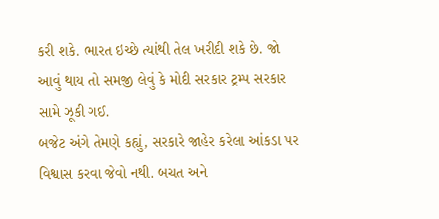કરી શકે. ભારત ઇચ્છે ત્યાંથી તેલ ખરીદી શકે છે. જો આવું થાય તો સમજી લેવું કે મોદી સરકાર ટ્રમ્પ સરકાર સામે ઝૂકી ગઈ.
બજેટ અંગે તેમણે કહ્યું, સરકારે જાહેર કરેલા આંકડા પર વિશ્વાસ કરવા જેવો નથી. બચત અને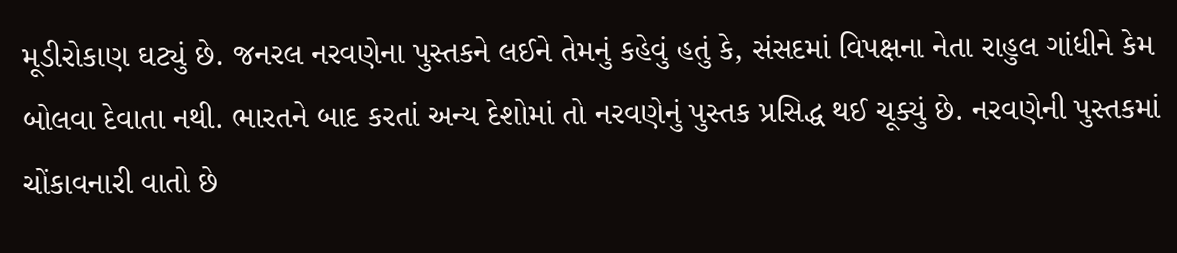મૂડીરોકાણ ઘટ્યું છે. જનરલ નરવણેના પુસ્તકને લઈને તેમનું કહેવું હતું કે, સંસદમાં વિપક્ષના નેતા રાહુલ ગાંધીને કેમ બોલવા દેવાતા નથી. ભારતને બાદ કરતાં અન્ય દેશોમાં તો નરવણેનું પુસ્તક પ્રસિદ્ધ થઈ ચૂક્યું છે. નરવણેની પુસ્તકમાં ચોંકાવનારી વાતો છે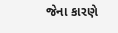જેના કારણે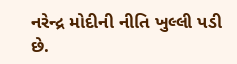નરેન્દ્ર મોદીની નીતિ ખુલ્લી પડી છે.